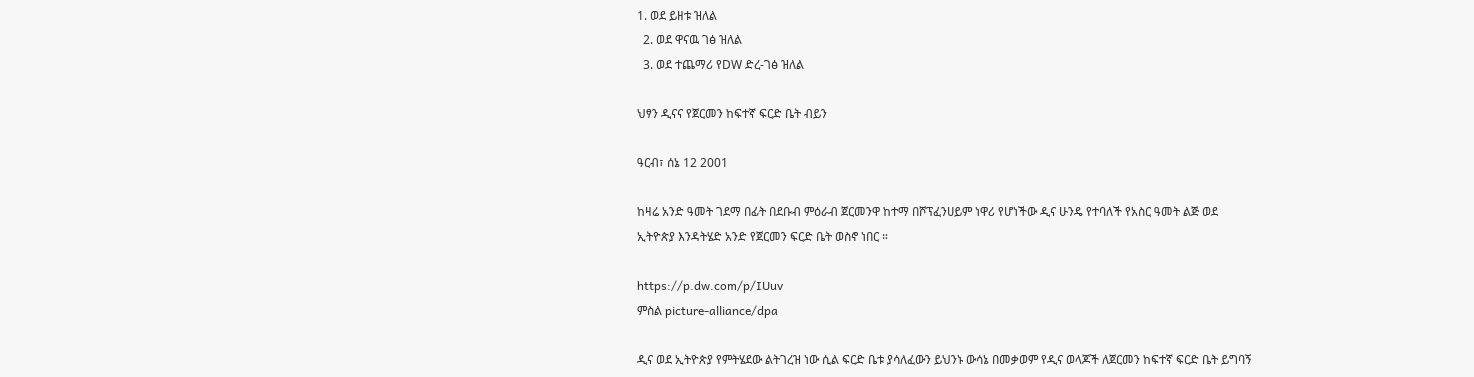1. ወደ ይዘቱ ዝለል
  2. ወደ ዋናዉ ገፅ ዝለል
  3. ወደ ተጨማሪ የDW ድረ-ገፅ ዝለል

ህፃን ዲናና የጀርመን ከፍተኛ ፍርድ ቤት ብይን

ዓርብ፣ ሰኔ 12 2001

ከዛሬ አንድ ዓመት ገደማ በፊት በደቡብ ምዕራብ ጀርመንዋ ከተማ በሾፕፈንሀይም ነዋሪ የሆነችው ዲና ሁንዴ የተባለች የአስር ዓመት ልጅ ወደ ኢትዮጵያ እንዳትሄድ አንድ የጀርመን ፍርድ ቤት ወስኖ ነበር ።

https://p.dw.com/p/IUuv
ምስል picture-alliance/dpa

ዲና ወደ ኢትዮጵያ የምትሄደው ልትገረዝ ነው ሲል ፍርድ ቤቱ ያሳለፈውን ይህንኑ ውሳኔ በመቃወም የዲና ወላጆች ለጀርመን ከፍተኛ ፍርድ ቤት ይግባኝ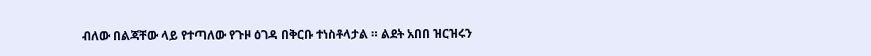ብለው በልጃቸው ላይ የተጣለው የጉዞ ዕገዳ በቅርቡ ተነስቶላታል ። ልደት አበበ ዝርዝሩን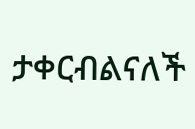ታቀርብልናለች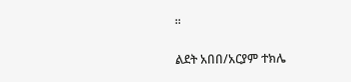።

ልደት አበበ/አርያም ተክሌ